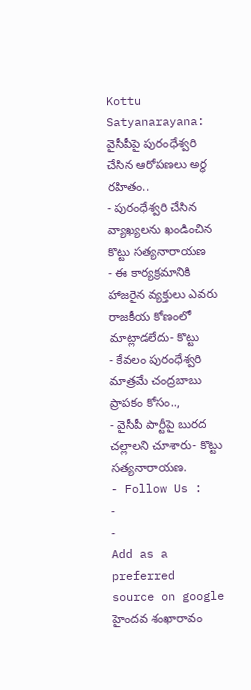Kottu Satyanarayana: వైసీపీపై పురంధేశ్వరి చేసిన ఆరోపణలు అర్ధ రహితం..
- పురంధేశ్వరి చేసిన వ్యాఖ్యలను ఖండించిన కొట్టు సత్యనారాయణ
- ఈ కార్యక్రమానికి హాజరైన వ్యక్తులు ఎవరు రాజకీయ కోణంలో మాట్లాడలేదు- కొట్టు
- కేవలం పురంధేశ్వరి మాత్రమే చంద్రబాబు ప్రాపకం కోసం..,
- వైసీపీ పార్టీపై బురద చల్లాలని చూశారు- కొట్టు సత్యనారాయణ.
- Follow Us :
-
-
Add as a preferred
source on google
హైందవ శంఖారావం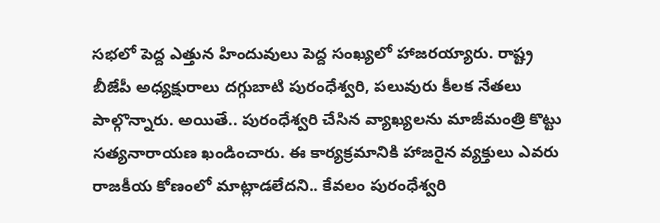సభలో పెద్ద ఎత్తున హిందువులు పెద్ద సంఖ్యలో హాజరయ్యారు. రాష్ట్ర బీజేపీ అధ్యక్షురాలు దగ్గుబాటి పురంధేశ్వరి, పలువురు కీలక నేతలు పాల్గొన్నారు. అయితే.. పురంధేశ్వరి చేసిన వ్యాఖ్యలను మాజీమంత్రి కొట్టు సత్యనారాయణ ఖండించారు. ఈ కార్యక్రమానికి హాజరైన వ్యక్తులు ఎవరు రాజకీయ కోణంలో మాట్లాడలేదని.. కేవలం పురంధేశ్వరి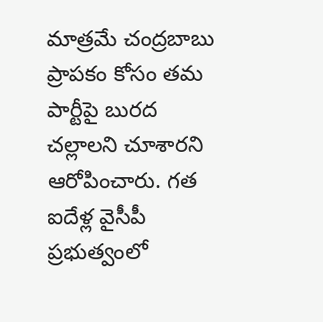మాత్రమే చంద్రబాబు ప్రాపకం కోసం తమ పార్టీపై బురద చల్లాలని చూశారని ఆరోపించారు. గత ఐదేళ్ల వైసీపీ ప్రభుత్వంలో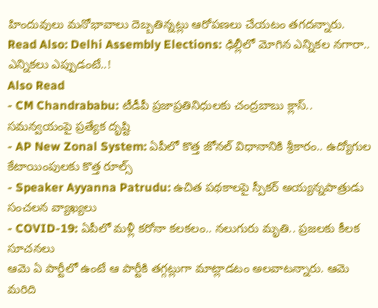హిందువులు మనోభావాలు దెబ్బతిన్నట్లు ఆరోపణలు చేయటం తగదన్నారు.
Read Also: Delhi Assembly Elections: ఢిల్లీలో మోగిన ఎన్నికల నగారా.. ఎన్నికలు ఎప్పుడంటే..!
Also Read
- CM Chandrababu: టీడీపీ ప్రజాప్రతినిధులకు చంద్రబాబు క్లాస్.. సమన్వయంపై ప్రత్యేక దృష్టి
- AP New Zonal System: ఏపీలో కొత్త జోనల్ విధానానికి శ్రీకారం.. ఉద్యోగుల కేటాయింపులకు కొత్త రూల్స్
- Speaker Ayyanna Patrudu: ఉచిత పథకాలపై స్పీకర్ అయ్యన్నపాత్రుడు సంచలన వ్యాఖ్యలు
- COVID-19: ఏపీలో మళ్లీ కరోనా కలకలం.. నలుగురు మృతి.. ప్రజలకు కీలక సూచనలు
ఆమె ఏ పార్టీలో ఉంటే ఆ పార్టీకి తగ్గట్లుగా మాట్లాడటం అలవాటన్నారు. ఆమె మరిది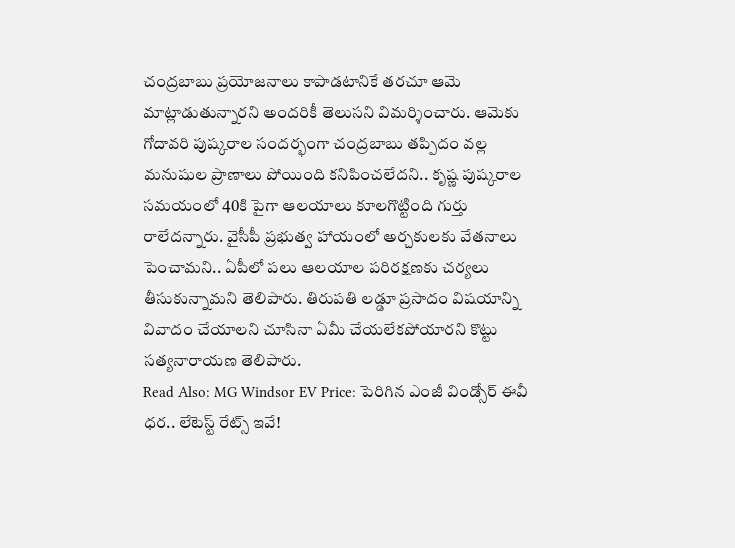చంద్రబాబు ప్రయోజనాలు కాపాడటానికే తరచూ ఆమె మాట్లాడుతున్నారని అందరికీ తెలుసని విమర్శించారు. ఆమెకు గోదావరి పుష్కరాల సందర్భంగా చంద్రబాబు తప్పిదం వల్ల మనుషుల ప్రాణాలు పోయింది కనిపించలేదని.. కృష్ణ పుష్కరాల సమయంలో 40కి పైగా ఆలయాలు కూలగొట్టింది గుర్తు రాలేదన్నారు. వైసీపీ ప్రభుత్వ హాయంలో అర్చకులకు వేతనాలు పెంచామని.. ఏపీలో పలు ఆలయాల పరిరక్షణకు చర్యలు తీసుకున్నామని తెలిపారు. తిరుపతి లడ్డూ ప్రసాదం విషయాన్ని వివాదం చేయాలని చూసినా ఏమీ చేయలేకపోయారని కొట్టు సత్యనారాయణ తెలిపారు.
Read Also: MG Windsor EV Price: పెరిగిన ఎంజీ విండ్సోర్ ఈవీ ధర.. లేటెస్ట్ రేట్స్ ఇవే!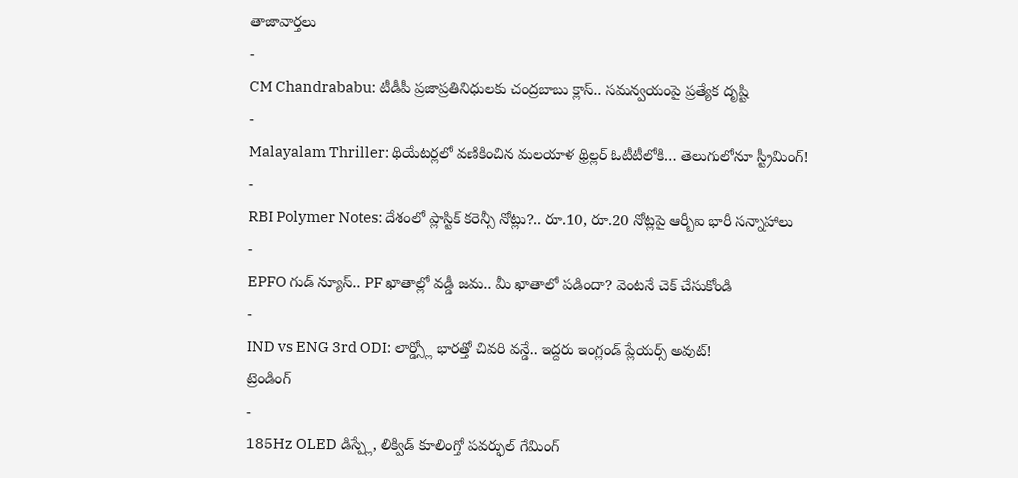తాజావార్తలు
-
CM Chandrababu: టీడీపీ ప్రజాప్రతినిధులకు చంద్రబాబు క్లాస్.. సమన్వయంపై ప్రత్యేక దృష్టి
-
Malayalam Thriller: థియేటర్లలో వణికించిన మలయాళ థ్రిల్లర్ ఓటీటీలోకి… తెలుగులోనూ స్ట్రీమింగ్!
-
RBI Polymer Notes: దేశంలో ప్లాస్టిక్ కరెన్సీ నోట్లు?.. రూ.10, రూ.20 నోట్లపై ఆర్బీఐ భారీ సన్నాహాలు
-
EPFO గుడ్ న్యూస్.. PF ఖాతాల్లో వడ్డీ జమ.. మీ ఖాతాలో పడిందా? వెంటనే చెక్ చేసుకోండి
-
IND vs ENG 3rd ODI: లార్డ్స్లో భారత్తో చివరి వన్డే.. ఇద్దరు ఇంగ్లండ్ ప్లేయర్స్ అవుట్!
ట్రెండింగ్
-
185Hz OLED డిస్ప్లే, లిక్విడ్ కూలింగ్తో పవర్ఫుల్ గేమింగ్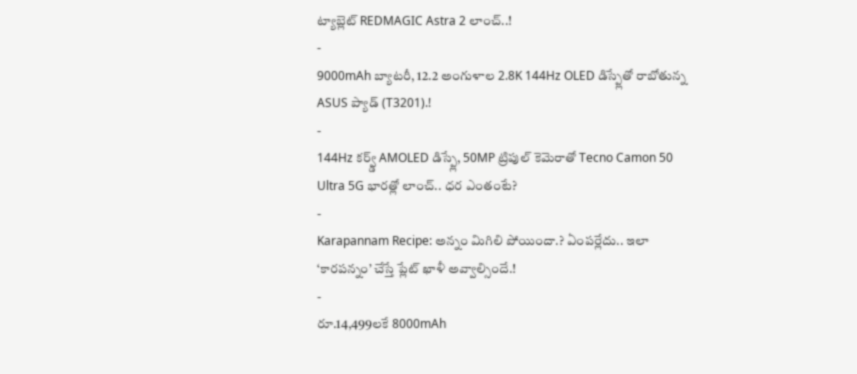ట్యాబ్లెట్ REDMAGIC Astra 2 లాంచ్..!
-
9000mAh బ్యాటరీ, 12.2 అంగుళాల 2.8K 144Hz OLED డిస్ప్లేతో రాబోతున్న ASUS ప్యాడ్ (T3201).!
-
144Hz కర్వ్డ్ AMOLED డిస్ప్లే, 50MP ట్రిపుల్ కెమెరాతో Tecno Camon 50 Ultra 5G భారత్లో లాంచ్.. ధర ఎంతంటే?
-
Karapannam Recipe: అన్నం మిగిలి పోయిందా.? ఏంపర్లేదు.. ఇలా ‘కారపన్నం’ చేస్తే ప్లేట్ ఖాళీ అవ్వాల్సిందే.!
-
రూ.14,499లకే 8000mAh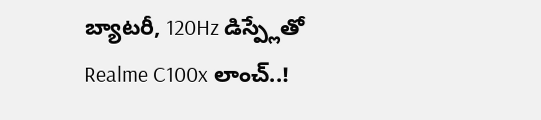బ్యాటరీ, 120Hz డిస్ప్లేతో Realme C100x లాంచ్..!